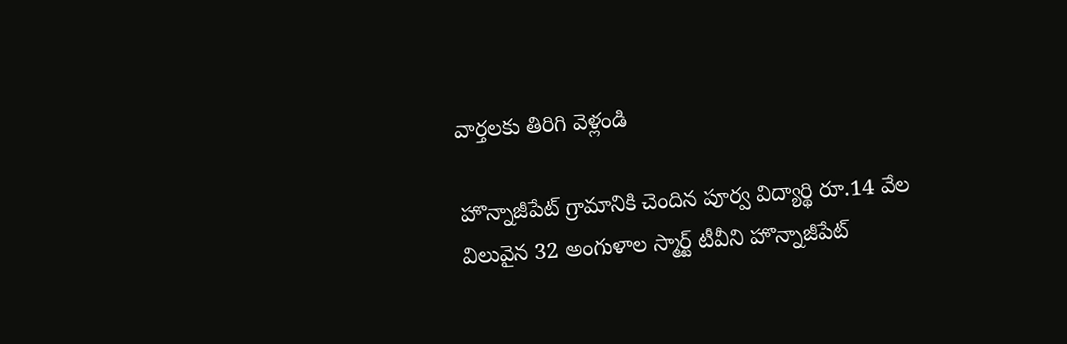వార్తలకు తిరిగి వెళ్లండి

హొన్నాజీపేట్ గ్రామానికి చెందిన పూర్వ విద్యార్థి రూ.14 వేల విలువైన 32 అంగుళాల స్మార్ట్ టీవీని హొన్నాజీపేట్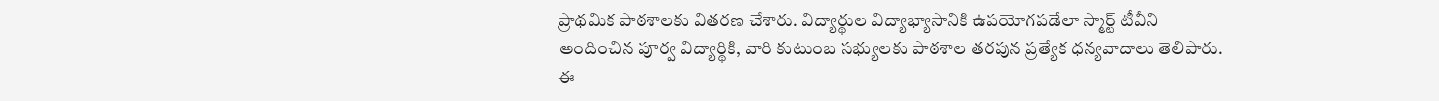ప్రాథమిక పాఠశాలకు వితరణ చేశారు. విద్యార్థుల విద్యాభ్యాసానికి ఉపయోగపడేలా స్మార్ట్ టీవీని అందించిన పూర్వ విద్యార్థికి, వారి కుటుంబ సభ్యులకు పాఠశాల తరపున ప్రత్యేక ధన్యవాదాలు తెలిపారు.
ఈ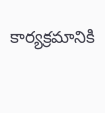కార్యక్రమానికి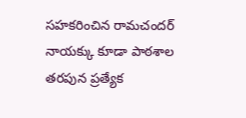సహకరించిన రామచందర్ నాయక్కు కూడా పాఠశాల తరపున ప్రత్యేక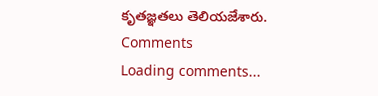కృతజ్ఞతలు తెలియజేశారు.
Comments
Loading comments...